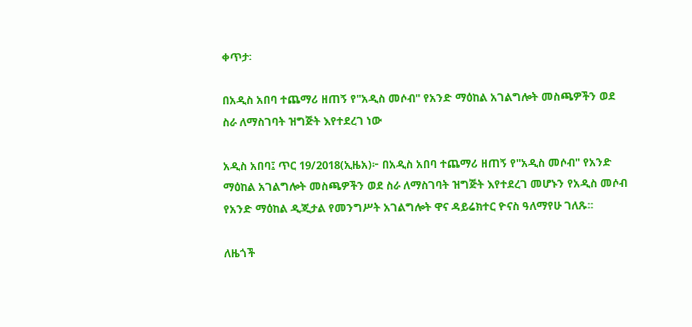ቀጥታ፡

በአዲስ አበባ ተጨማሪ ዘጠኝ የ"አዲስ መሶብ" የአንድ ማዕከል አገልግሎት መስጫዎችን ወደ ስራ ለማስገባት ዝግጅት እየተደረገ ነው

አዲስ አበባ፤ ጥር 19/2018(ኢዜአ)፦ በአዲስ አበባ ተጨማሪ ዘጠኝ የ"አዲስ መሶብ" የአንድ ማዕከል አገልግሎት መስጫዎችን ወደ ስራ ለማስገባት ዝግጅት እየተደረገ መሆኑን የአዲስ መሶብ የአንድ ማዕከል ዲጂታል የመንግሥት አገልግሎት ዋና ዳይሬክተር ዮናስ ዓለማየሁ ገለጹ፡፡

ለዜጎች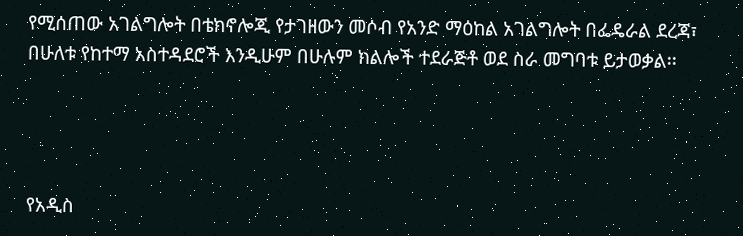የሚሰጠው አገልግሎት በቴክኖሎጂ የታገዘውን መሶብ የአንድ ማዕከል አገልግሎት በፌዴራል ደረጃ፣ በሁለቱ የከተማ አስተዳደሮች እንዲሁም በሁሉም ክልሎች ተደራጅቶ ወደ ስራ መግባቱ ይታወቃል፡፡




የአዲስ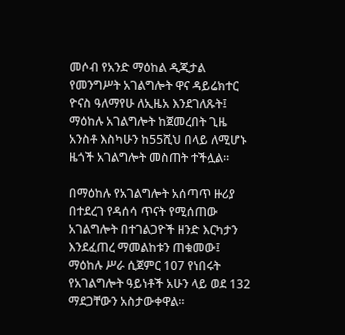መሶብ የአንድ ማዕከል ዲጂታል የመንግሥት አገልግሎት ዋና ዳይሬክተር ዮናስ ዓለማየሁ ለኢዜአ እንደገለጹት፤ ማዕከሉ አገልግሎት ከጀመረበት ጊዜ አንስቶ እስካሁን ከ55ሺህ በላይ ለሚሆኑ ዜጎች አገልግሎት መስጠት ተችሏል።

በማዕከሉ የአገልግሎት አሰጣጥ ዙሪያ በተደረገ የዳሰሳ ጥናት የሚሰጠው አገልግሎት በተገልጋዮች ዘንድ እርካታን እንደፈጠረ ማመልከቱን ጠቁመው፤ ማዕከሉ ሥራ ሲጀምር 107 የነበሩት የአገልግሎት ዓይነቶች አሁን ላይ ወደ 132 ማደጋቸውን አስታውቀዋል።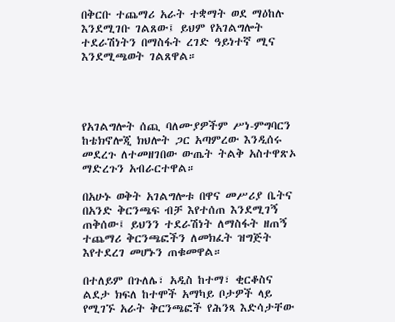በቅርቡ ተጨማሪ አራት ተቋማት ወደ ማዕከሉ እንደሚገቡ ገልጸው፤ ይህም የአገልግሎት ተደራሽነትን በማስፋት ረገድ ዓይነተኛ ሚና እንደሚጫወት ገልጸዋል።




የአገልግሎት ሰጪ ባለሙያዎችም ሥነ-ምግባርን ከቴክኖሎጂ ክህሎት ጋር አጣምረው እንዲሰሩ መደረጉ ለተመዘገበው ውጤት ትልቅ አስተዋጽኦ ማድረጉን አብራርተዋል።

በአሁኑ ወቅት አገልግሎቱ በዋና መሥሪያ ቤትና በአንድ ቅርንጫፍ ብቻ እየተሰጠ እንደሚገኝ ጠቅሰው፤ ይህንን ተደራሽነት ለማስፋት ዘጠኝ ተጨማሪ ቅርንጫፎችን ለመክፈት ዝግጅት እየተደረገ መሆኑን ጠቁመዋል።

በተለይም በጉለሌ፣ አዲስ ከተማ፣ ቂርቆስና ልደታ ክፍለ ከተሞች አማካይ ቦታዎች ላይ የሚገኙ አራት ቅርንጫፎች የሕንጻ እድሳታቸው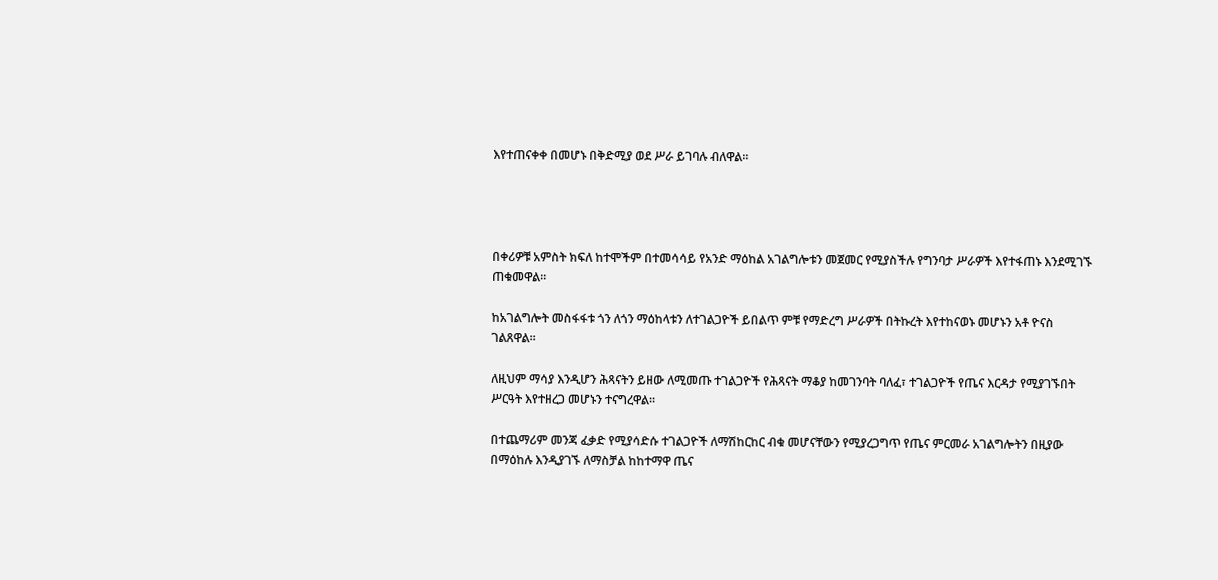እየተጠናቀቀ በመሆኑ በቅድሚያ ወደ ሥራ ይገባሉ ብለዋል፡፡




በቀሪዎቹ አምስት ክፍለ ከተሞችም በተመሳሳይ የአንድ ማዕከል አገልግሎቱን መጀመር የሚያስችሉ የግንባታ ሥራዎች እየተፋጠኑ እንደሚገኙ ጠቁመዋል።

ከአገልግሎት መስፋፋቱ ጎን ለጎን ማዕከላቱን ለተገልጋዮች ይበልጥ ምቹ የማድረግ ሥራዎች በትኩረት እየተከናወኑ መሆኑን አቶ ዮናስ ገልጸዋል።

ለዚህም ማሳያ እንዲሆን ሕጻናትን ይዘው ለሚመጡ ተገልጋዮች የሕጻናት ማቆያ ከመገንባት ባለፈ፣ ተገልጋዮች የጤና እርዳታ የሚያገኙበት ሥርዓት እየተዘረጋ መሆኑን ተናግረዋል።

በተጨማሪም መንጃ ፈቃድ የሚያሳድሱ ተገልጋዮች ለማሽከርከር ብቁ መሆናቸውን የሚያረጋግጥ የጤና ምርመራ አገልግሎትን በዚያው በማዕከሉ እንዲያገኙ ለማስቻል ከከተማዋ ጤና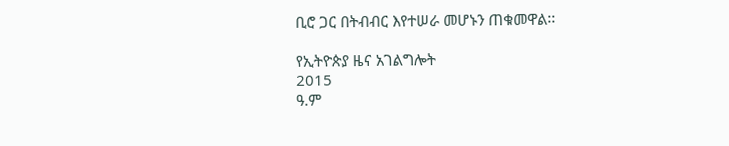ቢሮ ጋር በትብብር እየተሠራ መሆኑን ጠቁመዋል፡፡

የኢትዮጵያ ዜና አገልግሎት
2015
ዓ.ም